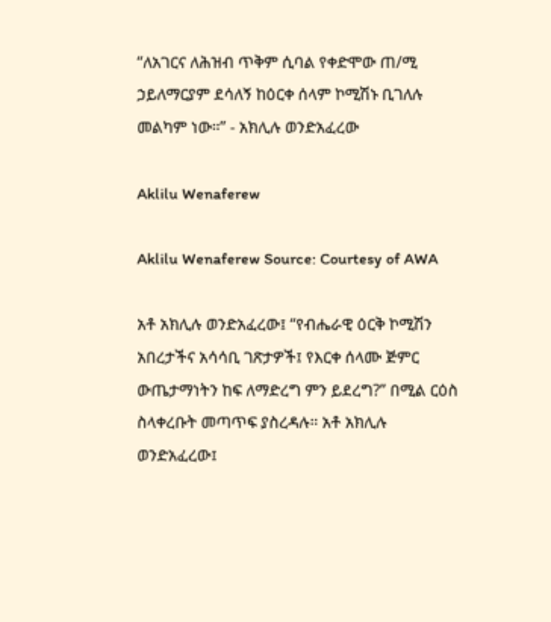“ለአገርና ለሕዝብ ጥቅም ሲባል የቀድሞው ጠ/ሚ ኃይለማርያም ደሳለኝ ከዕርቀ ሰላም ኮሚሽኑ ቢገለሉ መልካም ነው።” - አክሊሉ ወንድአፈረው

Aklilu Wenaferew

Aklilu Wenaferew Source: Courtesy of AWA

አቶ አክሊሉ ወንድአፈረው፤ “የብሔራዊ ዕርቅ ኮሚሽን አበረታችና አሳሳቢ ገጽታዎች፤ የእርቀ ሰላሙ ጅምር ውጤታማነትን ከፍ ለማድረግ ምን ይደረግ?” በሚል ርዕስ ስላቀረቡት መጣጥፍ ያስረዳሉ። አቶ አክሊሉ ወንድአፈረው፤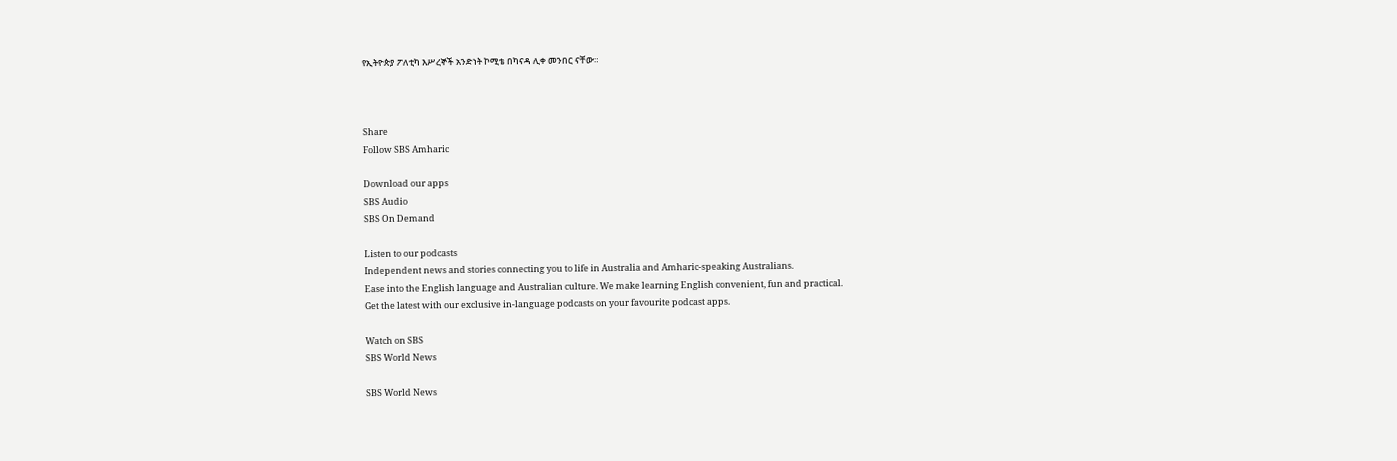የኢትዮጵያ ፖለቲካ እሥረኞች አንድነት ኮሚቴ በካናዳ ሊቀ መንበር ናቸው።



Share
Follow SBS Amharic

Download our apps
SBS Audio
SBS On Demand

Listen to our podcasts
Independent news and stories connecting you to life in Australia and Amharic-speaking Australians.
Ease into the English language and Australian culture. We make learning English convenient, fun and practical.
Get the latest with our exclusive in-language podcasts on your favourite podcast apps.

Watch on SBS
SBS World News

SBS World News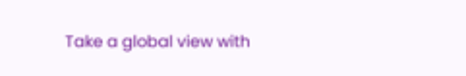Take a global view with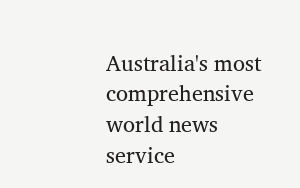Australia's most comprehensive world news service